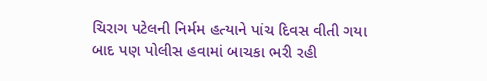ચિરાગ પટેલની નિર્મમ હત્યાને પાંચ દિવસ વીતી ગયા બાદ પણ પોલીસ હવામાં બાચકા ભરી રહી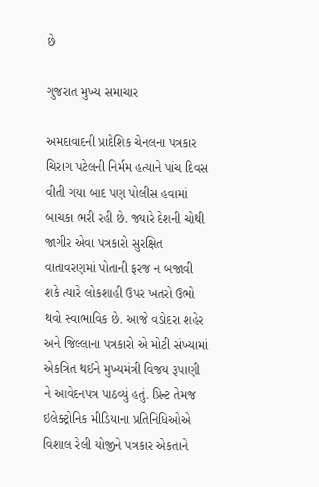છે

ગુજરાત મુખ્ય સમાચાર

અમદાવાદની પ્રાદેશિક ચેનલના પત્રકાર ચિરાગ પટેલની નિર્મમ હત્યાને પાંચ દિવસ વીતી ગયા બાદ પણ પોલીસ હવામાં બાચકા ભરી રહી છે. જ્યારે દેશની ચોથી જાગીર એવા પત્રકારો સુરક્ષિત વાતાવરણમાં પોતાની ફરજ ન બજાવી શકે ત્યારે લોકશાહી ઉપર ખતરો ઉભો થવો સ્વાભાવિક છે. આજે વડોદરા શહેર અને જિલ્લાના પત્રકારો એ મોટી સંખ્યામાં એકત્રિત થઈને મુખ્યમંત્રી વિજય રૂપાણી ને આવેદનપત્ર પાઠવ્યું હતું. પ્રિન્ટ તેમજ ઇલેક્ટ્રોનિક મીડિયાના પ્રતિનિધિઓએ વિશાલ રેલી યોજીને પત્રકાર એકતાને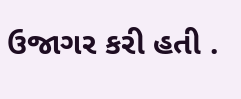ઉજાગર કરી હતી .